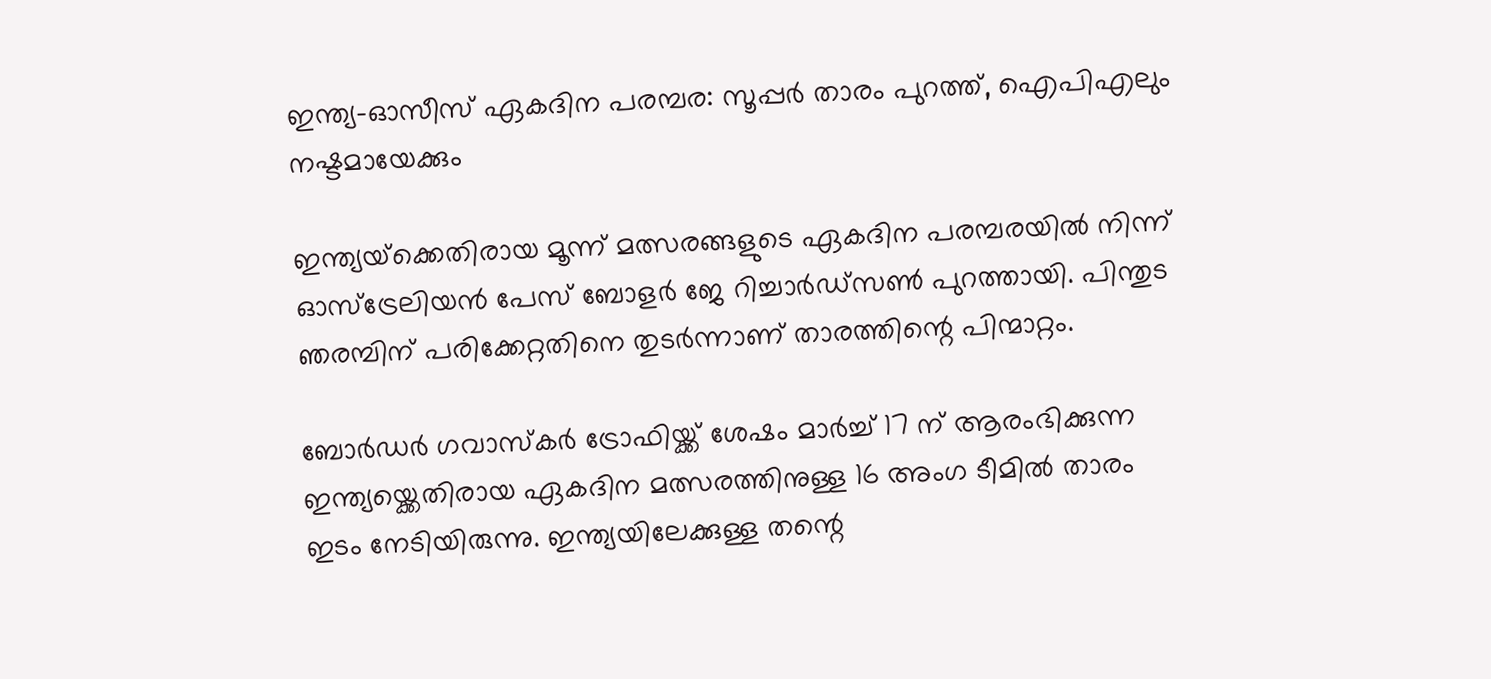ഇന്ത്യ-ഓസീസ് ഏകദിന പരമ്പര: സൂപ്പര്‍ താരം പുറത്ത്, ഐപിഎലും നഷ്ടമായേക്കും

ഇന്ത്യയ്‌ക്കെതിരായ മൂന്ന് മത്സരങ്ങളുടെ ഏകദിന പരമ്പരയില്‍ നിന്ന് ഓസ്ട്രേലിയന്‍ പേസ് ബോളര്‍ ജേ റിച്ചാര്‍ഡ്സണ്‍ പുറത്തായി. പിന്തുട ഞരമ്പിന് പരിക്കേറ്റതിനെ തുടര്‍ന്നാണ് താരത്തിന്റെ പിന്മാറ്റം.

ബോര്‍ഡര്‍ ഗവാസ്‌കര്‍ ട്രോഫിയ്ക്ക് ശേഷം മാര്‍ച്ച് 17 ന് ആരംഭിക്കുന്ന ഇന്ത്യയ്ക്കെതിരായ ഏകദിന മത്സരത്തിനുള്ള 16 അംഗ ടീമില്‍ താരം ഇടം നേടിയിരുന്നു. ഇന്ത്യയിലേക്കുള്ള തന്റെ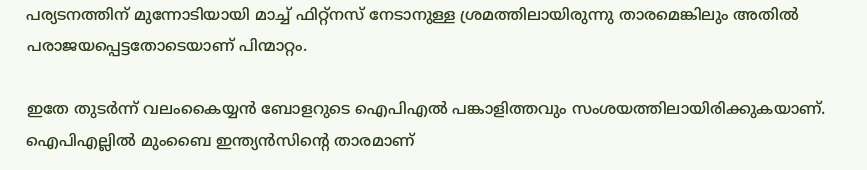പര്യടനത്തിന് മുന്നോടിയായി മാച്ച് ഫിറ്റ്‌നസ് നേടാനുള്ള ശ്രമത്തിലായിരുന്നു താരമെങ്കിലും അതില്‍ പരാജയപ്പെട്ടതോടെയാണ് പിന്മാറ്റം.

ഇതേ തുടര്‍ന്ന് വലംകൈയ്യന്‍ ബോളറുടെ ഐപിഎല്‍ പങ്കാളിത്തവും സംശയത്തിലായിരിക്കുകയാണ്. ഐപിഎല്ലില്‍ മുംബൈ ഇന്ത്യന്‍സിന്റെ താരമാണ്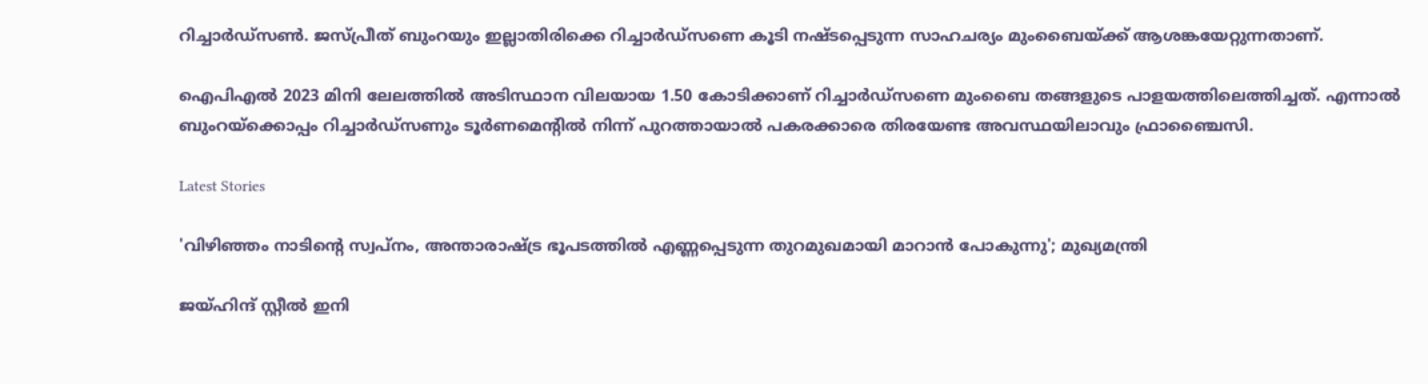റിച്ചാര്‍ഡ്സണ്‍. ജസ്പ്രീത് ബുംറയും ഇല്ലാതിരിക്കെ റിച്ചാര്‍ഡ്സണെ കൂടി നഷ്ടപ്പെടുന്ന സാഹചര്യം മുംബൈയ്ക്ക് ആശങ്കയേറ്റുന്നതാണ്.

ഐപിഎല്‍ 2023 മിനി ലേലത്തില്‍ അടിസ്ഥാന വിലയായ 1.50 കോടിക്കാണ് റിച്ചാര്‍ഡ്സണെ മുംബൈ തങ്ങളുടെ പാളയത്തിലെത്തിച്ചത്. എന്നാല്‍ ബുംറയ്‌ക്കൊപ്പം റിച്ചാര്‍ഡ്സണും ടൂര്‍ണമെന്റില്‍ നിന്ന് പുറത്തായാല്‍ പകരക്കാരെ തിരയേണ്ട അവസ്ഥയിലാവും ഫ്രാഞ്ചൈസി.

Latest Stories

'വിഴിഞ്ഞം നാടിന്റെ സ്വപ്നം, അന്താരാഷ്ട്ര ഭൂപടത്തിൽ എണ്ണപ്പെടുന്ന തുറമുഖമായി മാറാൻ പോകുന്നു'; മുഖ്യമന്ത്രി

ജയ്ഹിന്ദ് സ്റ്റീല്‍ ഇനി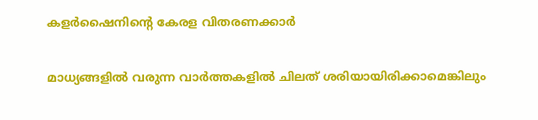കളര്‍ഷൈനിന്റെ കേരള വിതരണക്കാര്‍

മാധ്യങ്ങളില്‍ വരുന്ന വാര്‍ത്തകളില്‍ ചിലത് ശരിയായിരിക്കാമെങ്കിലും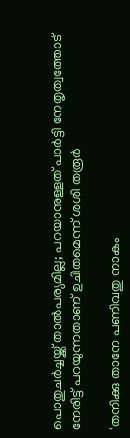പൊതുചര്‍ച്ചയ്ക്ക് താല്‍പര്യമില്ല; പറയാനുള്ളത് പാര്‍ട്ടി നേതൃത്വത്തോട് നേരിട്ട് പറയുന്നതാണ് ഉചിതമെന്ന് ശശി തരൂര്‍

'തനിക്കു താനേ പണിവതു നാകം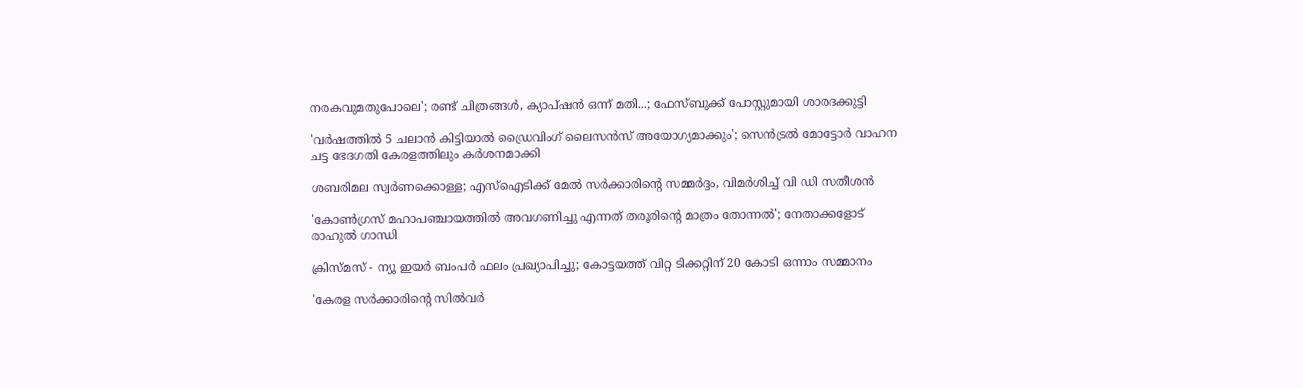നരകവുമതുപോലെ'; രണ്ട് ചിത്രങ്ങൾ, ക്യാപ്‌ഷൻ ഒന്ന് മതി...; ഫേസ്ബുക്ക് പോസ്റ്റുമായി ശാരദക്കുട്ടി

'വര്‍ഷത്തില്‍ 5 ചലാന്‍ കിട്ടിയാല്‍ ഡ്രൈവിംഗ് ലൈസന്‍സ് അയോഗ്യമാക്കും'; സെൻട്രൽ മോട്ടോർ വാഹന ചട്ട ഭേദഗതി കേരളത്തിലും കർശനമാക്കി

ശബരിമല സ്വര്‍ണക്കൊള്ള; എസ്‌ഐടിക്ക് മേല്‍ സര്‍ക്കാരിന്റെ സമ്മർദ്ദം, വിമർശിച്ച് വി ഡി സതീശന്‍

'കോണ്‍ഗ്രസ് മഹാപഞ്ചായത്തില്‍ അവഗണിച്ചു എന്നത് തരൂരിന്റെ മാത്രം തോന്നല്‍'; നേതാക്കളോട് രാഹുല്‍ ഗാന്ധി

ക്രിസ്മസ് - ന്യൂ ഇയര്‍ ബംപര്‍ ഫലം പ്രഖ്യാപിച്ചു; കോട്ടയത്ത് വിറ്റ ടിക്കറ്റിന് 20 കോടി ഒന്നാം സമ്മാനം

'കേരള സർക്കാരിന്റെ സിൽവർ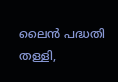ലൈൻ പദ്ധതി തള്ളി,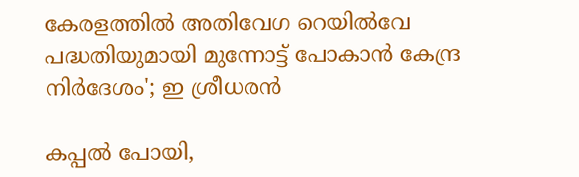കേരളത്തിൽ അതിവേഗ റെയിൽവേ പദ്ധതിയുമായി മുന്നോട്ട് പോകാൻ കേന്ദ്ര നിർദേശം'; ഇ ശ്രീധരൻ

കപ്പൽ പോയി,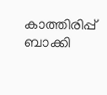കാത്തിരിപ്പ് ബാക്കി